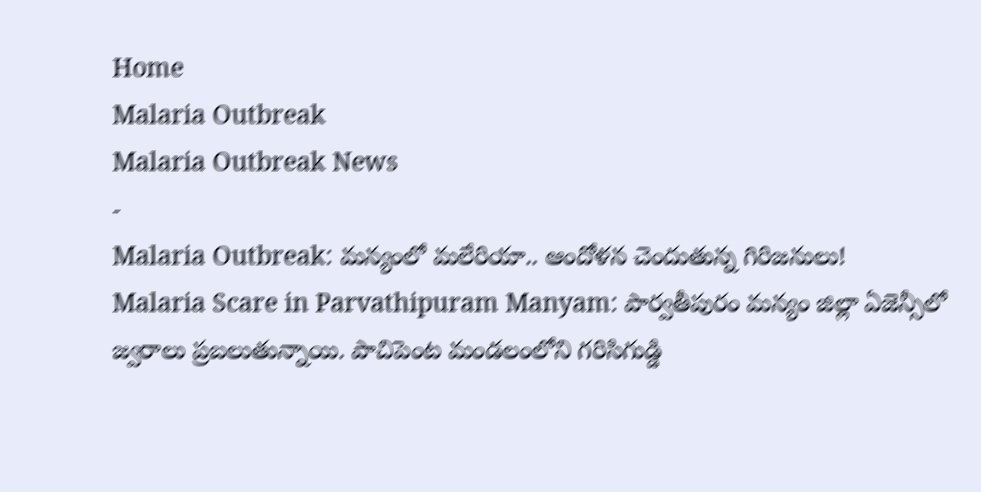Home
Malaria Outbreak
Malaria Outbreak News
-
Malaria Outbreak: మన్యంలో మలేరియా.. ఆందోళన చెందుతున్న గిరిజనులు!
Malaria Scare in Parvathipuram Manyam: పార్వతీపురం మన్యం జిల్లా ఏజెన్సీలో జ్వరాలు ప్రబలుతున్నాయి. పాచిపెంట మండలంలోని గరిసిగుడ్డి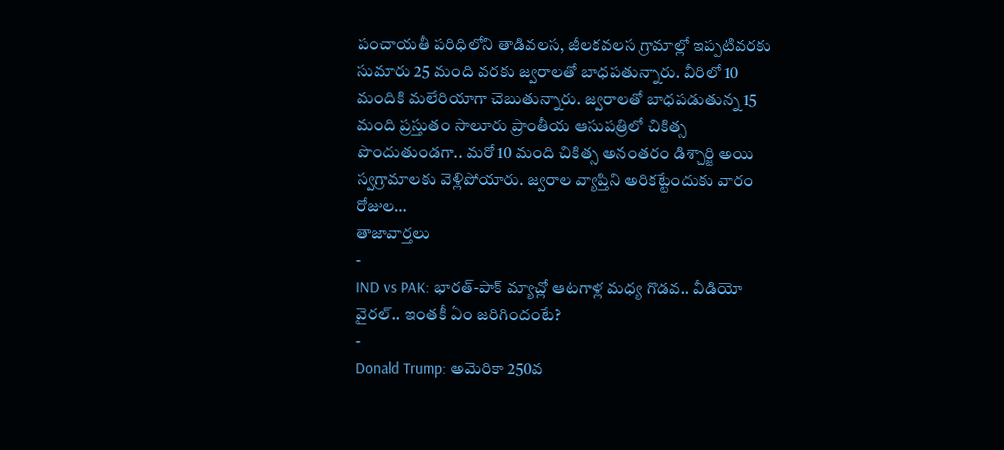పంచాయతీ పరిధిలోని తాడివలస, జీలకవలస గ్రామాల్లో ఇప్పటివరకు సుమారు 25 మంది వరకు జ్వరాలతో బాధపతున్నారు. వీరిలో 10 మందికి మలేరియాగా చెబుతున్నారు. జ్వరాలతో బాధపడుతున్న 15 మంది ప్రస్తుతం సాలూరు ప్రాంతీయ ఆసుపత్రిలో చికిత్స పొందుతుండగా.. మరో 10 మంది చికిత్స అనంతరం డిశ్చార్జి అయి స్వగ్రామాలకు వెళ్లిపోయారు. జ్వరాల వ్యాప్తిని అరికట్టేందుకు వారం రోజుల…
తాజావార్తలు
-
IND vs PAK: భారత్-పాక్ మ్యాచ్లో ఆటగాళ్ల మధ్య గొడవ.. వీడియో వైరల్.. ఇంతకీ ఏం జరిగిందంటే?
-
Donald Trump: అమెరికా 250వ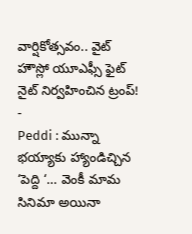వార్షికోత్సవం.. వైట్ హౌస్లో యూఎఫ్సీ ఫైట్ నైట్ నిర్వహించిన ట్రంప్!
-
Peddi : మున్నా భయ్యాకు హ్యాండిచ్చిన ‘పెద్ది ‘… వెంకీ మామ సినిమా అయినా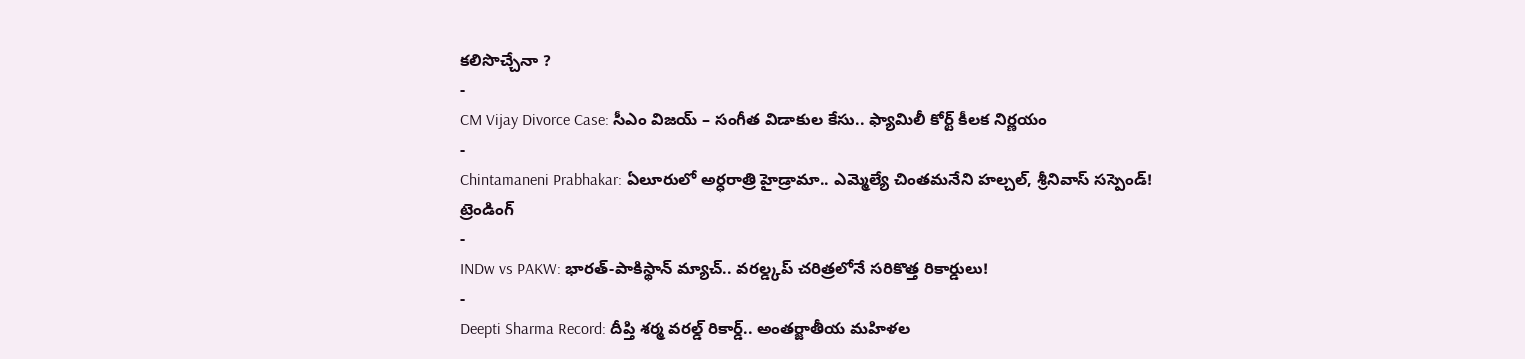కలిసొచ్చేనా ?
-
CM Vijay Divorce Case: సీఎం విజయ్ – సంగీత విడాకుల కేసు.. ఫ్యామిలీ కోర్ట్ కీలక నిర్ణయం
-
Chintamaneni Prabhakar: ఏలూరులో అర్ధరాత్రి హైడ్రామా.. ఎమ్మెల్యే చింతమనేని హల్చల్, శ్రీనివాస్ సస్పెండ్!
ట్రెండింగ్
-
INDw vs PAKW: భారత్-పాకిస్థాన్ మ్యాచ్.. వరల్డ్కప్ చరిత్రలోనే సరికొత్త రికార్డులు!
-
Deepti Sharma Record: దీప్తి శర్మ వరల్డ్ రికార్డ్.. అంతర్జాతీయ మహిళల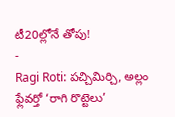టీ20ల్లోనే తోపు!
-
Ragi Roti: పచ్చిమిర్చి, అల్లం ఫ్లేవర్తో ‘రాగి రొట్టెలు’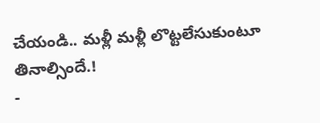చేయండి.. మళ్లీ మళ్లీ లొట్టలేసుకుంటూ తినాల్సిందే.!
-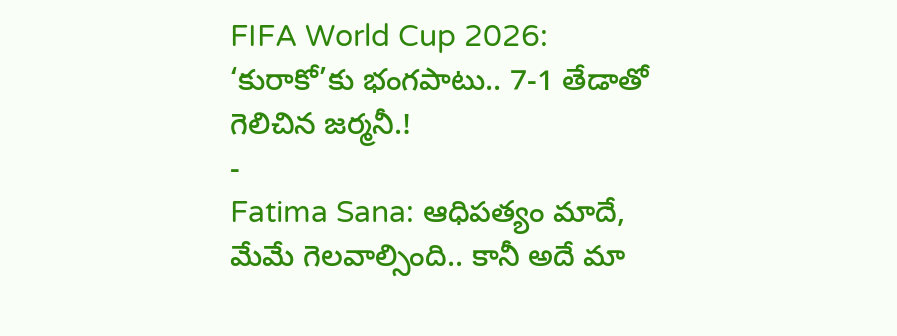FIFA World Cup 2026: ‘కురాకో’కు భంగపాటు.. 7-1 తేడాతో గెలిచిన జర్మనీ.!
-
Fatima Sana: ఆధిపత్యం మాదే, మేమే గెలవాల్సింది.. కానీ అదే మా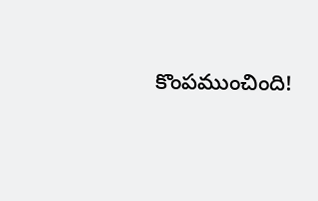కొంపముంచింది!